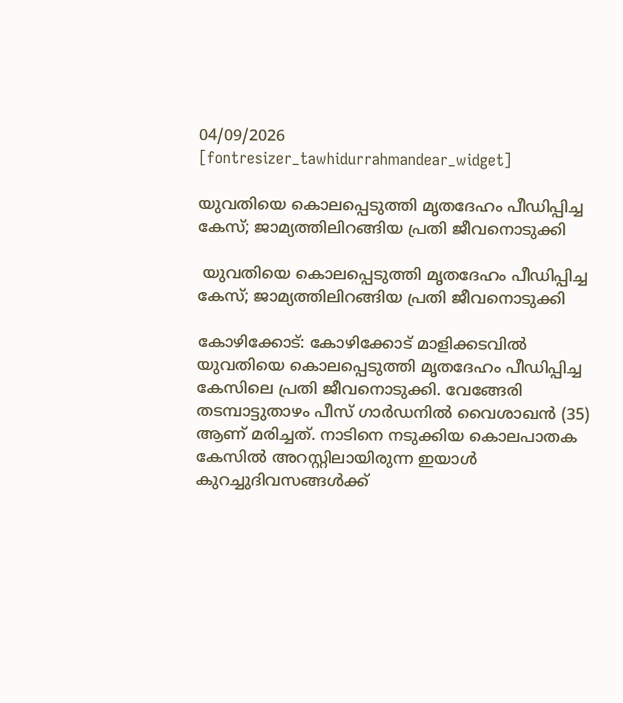04/09/2026
[fontresizer_tawhidurrahmandear_widget]

യുവതിയെ കൊലപ്പെടുത്തി മൃതദേഹം പീഡിപ്പിച്ച കേസ്; ജാമ്യത്തിലിറങ്ങിയ പ്രതി ജീവനൊടുക്കി

 യുവതിയെ കൊലപ്പെടുത്തി മൃതദേഹം പീഡിപ്പിച്ച കേസ്; ജാമ്യത്തിലിറങ്ങിയ പ്രതി ജീവനൊടുക്കി

കോഴിക്കോട്: കോഴിക്കോട് മാളിക്കടവിൽ യുവതിയെ കൊലപ്പെടുത്തി മൃതദേഹം പീഡിപ്പിച്ച കേസിലെ പ്രതി ജീവനൊടുക്കി. വേങ്ങേരി തടമ്പാട്ടുതാഴം പീസ് ഗാർഡനിൽ വൈശാഖൻ (35) ആണ് മരിച്ചത്. നാടിനെ നടുക്കിയ കൊലപാതക കേസിൽ അറസ്റ്റിലായിരുന്ന ഇയാൾ കുറച്ചുദിവസങ്ങൾക്ക്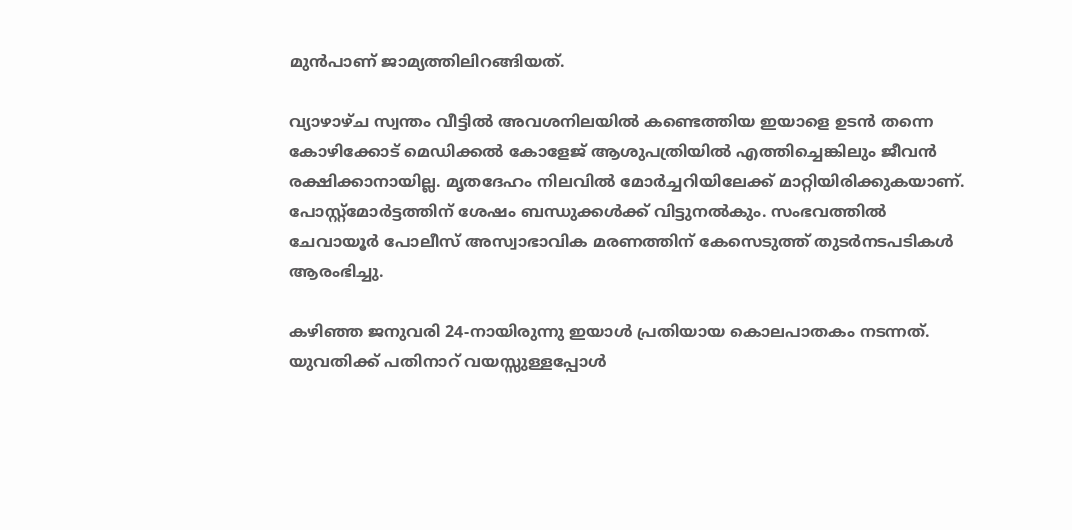മുൻപാണ് ജാമ്യത്തിലിറങ്ങിയത്.

വ്യാഴാഴ്ച സ്വന്തം വീട്ടിൽ അവശനിലയിൽ കണ്ടെത്തിയ ഇയാളെ ഉടൻ തന്നെ കോഴിക്കോട് മെഡിക്കൽ കോളേജ് ആശുപത്രിയിൽ എത്തിച്ചെങ്കിലും ജീവൻ രക്ഷിക്കാനായില്ല. മൃതദേഹം നിലവിൽ മോർച്ചറിയിലേക്ക് മാറ്റിയിരിക്കുകയാണ്. പോസ്റ്റ്‌മോർട്ടത്തിന് ശേഷം ബന്ധുക്കൾക്ക് വിട്ടുനൽകും. സംഭവത്തിൽ ചേവായൂർ പോലീസ് അസ്വാഭാവിക മരണത്തിന് കേസെടുത്ത് തുടർനടപടികൾ ആരംഭിച്ചു.

കഴിഞ്ഞ ജനുവരി 24-നായിരുന്നു ഇയാൾ പ്രതിയായ കൊലപാതകം നടന്നത്. യുവതിക്ക് പതിനാറ് വയസ്സുള്ളപ്പോൾ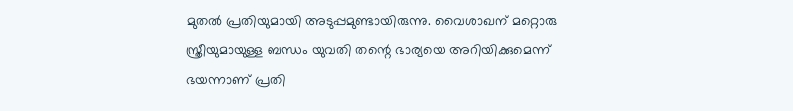മുതൽ പ്രതിയുമായി അടുപ്പമുണ്ടായിരുന്നു. വൈശാഖന് മറ്റൊരു സ്ത്രീയുമായുള്ള ബന്ധം യുവതി തന്റെ ഭാര്യയെ അറിയിക്കുമെന്ന് ഭയന്നാണ് പ്രതി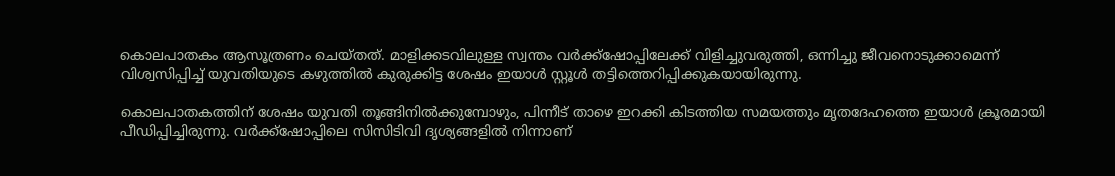കൊലപാതകം ആസൂത്രണം ചെയ്തത്. മാളിക്കടവിലുള്ള സ്വന്തം വർക്ക്ഷോപ്പിലേക്ക് വിളിച്ചുവരുത്തി, ഒന്നിച്ചു ജീവനൊടുക്കാമെന്ന് വിശ്വസിപ്പിച്ച് യുവതിയുടെ കഴുത്തിൽ കുരുക്കിട്ട ശേഷം ഇയാൾ സ്റ്റൂൾ തട്ടിത്തെറിപ്പിക്കുകയായിരുന്നു.

കൊലപാതകത്തിന് ശേഷം യുവതി തൂങ്ങിനിൽക്കുമ്പോഴും, പിന്നീട് താഴെ ഇറക്കി കിടത്തിയ സമയത്തും മൃതദേഹത്തെ ഇയാൾ ക്രൂരമായി പീഡിപ്പിച്ചിരുന്നു. വർക്ക്ഷോപ്പിലെ സിസിടിവി ദൃശ്യങ്ങളിൽ നിന്നാണ്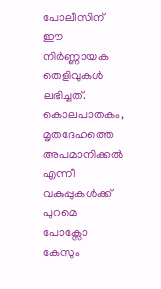പോലീസിന് ഈ നിർണ്ണായക തെളിവുകൾ ലഭിച്ചത്. കൊലപാതകം, മൃതദേഹത്തെ അപമാനിക്കൽ എന്നീ വകുപ്പുകൾക്ക് പുറമെ പോക്സോ കേസും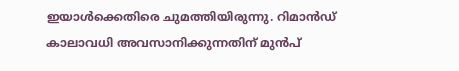ഇയാൾക്കെതിരെ ചുമത്തിയിരുന്നു. റിമാൻഡ് കാലാവധി അവസാനിക്കുന്നതിന് മുൻപ്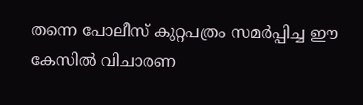തന്നെ പോലീസ് കുറ്റപത്രം സമർപ്പിച്ച ഈ കേസിൽ വിചാരണ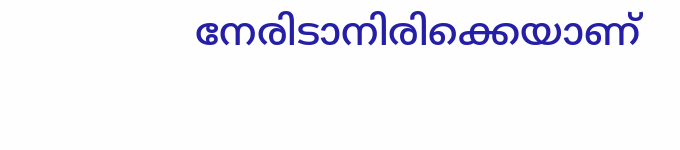നേരിടാനിരിക്കെയാണ്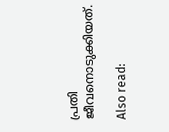പ്രതി ജീവനൊടുക്കിയത്.

Also read: